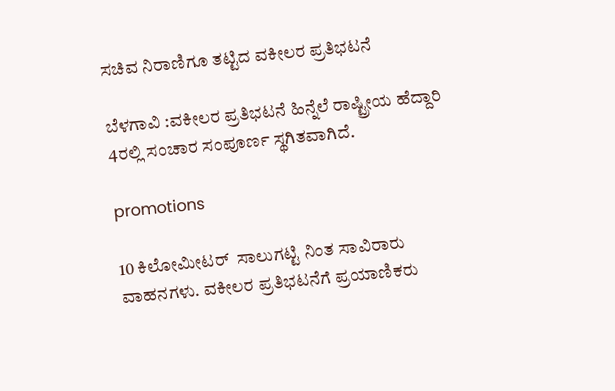ಸಚಿವ ನಿರಾಣಿಗೂ ತಟ್ಟಿದ ವಕೀಲರ ಪ್ರತಿಭಟನೆ

ಬೆಳಗಾವಿ :ವಕೀಲರ ಪ್ರತಿಭಟನೆ ಹಿನ್ನೆಲೆ ರಾಷ್ಟ್ರೀಯ ಹೆದ್ದಾರಿ 4ರಲ್ಲಿ ಸಂಚಾರ ಸಂಪೂರ್ಣ ಸ್ಥಗಿತವಾಗಿದೆ.

promotions

10 ಕಿಲೋಮೀಟರ್‌‌  ಸಾಲುಗಟ್ಟಿ ನಿಂತ ಸಾವಿರಾರು ವಾಹನಗಳು. ವಕೀಲರ ಪ್ರತಿಭಟನೆಗೆ ಪ್ರಯಾಣಿಕರು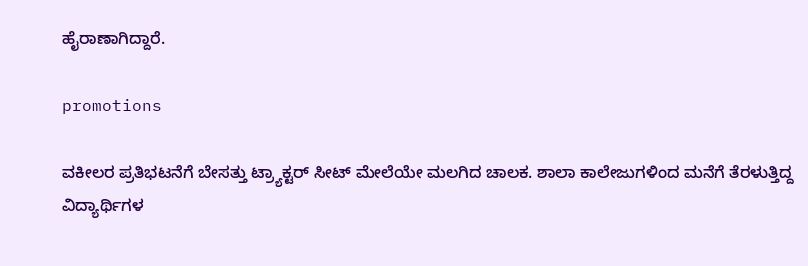ಹೈರಾಣಾಗಿದ್ದಾರೆ‌.

promotions

ವಕೀಲರ ಪ್ರತಿಭಟನೆಗೆ ಬೇಸತ್ತು ಟ್ರ್ಯಾಕ್ಟರ್ ಸೀಟ್ ಮೇಲೆಯೇ ಮಲಗಿದ ಚಾಲಕ. ಶಾಲಾ ಕಾಲೇಜುಗಳಿಂದ ಮನೆಗೆ ತೆರಳುತ್ತಿದ್ದ ವಿದ್ಯಾರ್ಥಿಗಳ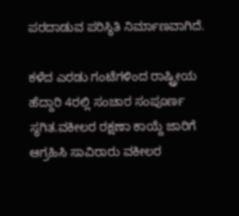ಪರದಾಡುವ ಪರಿಸ್ಥಿತಿ ನಿರ್ಮಾಣವಾಗಿದೆ.

ಕಳೆದ ಎರಡು ಗಂಟೆಗಳಿಂದ ರಾಷ್ಟ್ರೀಯ ಹೆದ್ದಾರಿ 4ರಲ್ಲಿ ಸಂಚಾರ ಸಂಪೂರ್ಣ ಸ್ಥಗಿತ.ವಕೀಲರ ರಕ್ಷಣಾ ಕಾಯ್ದೆ ಜಾರಿಗೆ ಆಗ್ರಹಿಸಿ ಸಾವಿರಾರು ವಕೀಲರ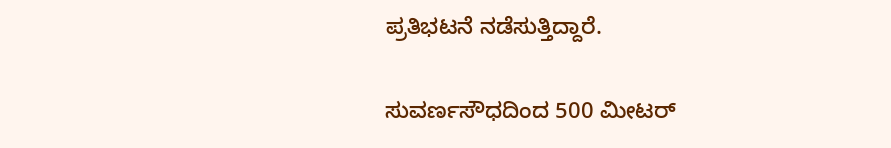ಪ್ರತಿಭಟನೆ ನಡೆಸುತ್ತಿದ್ದಾರೆ.

ಸುವರ್ಣಸೌಧದಿಂದ 500 ಮೀಟರ್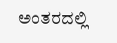ಅಂತರದಲ್ಲಿ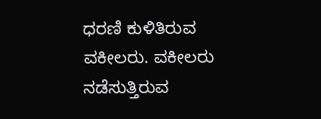ಧರಣಿ ಕುಳಿತಿರುವ ವಕೀಲರು. ವಕೀಲರು ನಡೆಸುತ್ತಿರುವ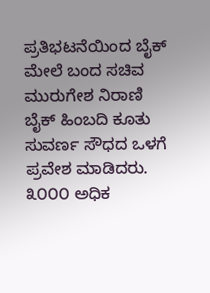ಪ್ರತಿಭಟನೆಯಿಂದ ಬೈಕ್ ಮೇಲೆ ಬಂದ ಸಚಿವ ಮುರುಗೇಶ ನಿರಾಣಿ  ಬೈಕ್ ಹಿಂಬದಿ ಕೂತು ಸುವರ್ಣ ಸೌಧದ ಒಳಗೆ ಪ್ರವೇಶ ಮಾಡಿದರು. ೩೦೦೦ ಅಧಿಕ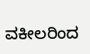ವಕೀಲರಿಂದ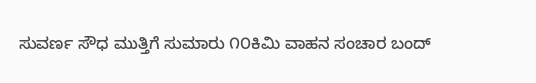ಸುವರ್ಣ ಸೌಧ ಮುತ್ತಿಗೆ ಸುಮಾರು ೧೦‌ಕಿಮಿ‌ ವಾಹನ ಸಂಚಾರ ಬಂದ್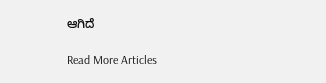ಆಗಿದೆ

Read More Articles